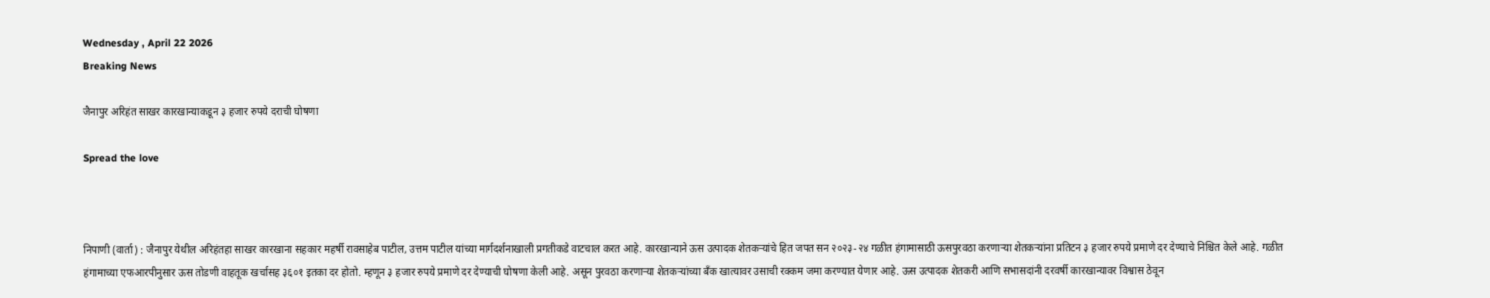Wednesday , April 22 2026
Breaking News

जैनापुर अरिहंत साखर कारखान्याकडून ३ हजार रुपये दराची घोषणा

Spread the love



निपाणी (वार्ता) : जैनापुर येथील अरिहंतहा साखर कारखाना सहकार महर्षी रावसाहेब पाटील, उत्तम पाटील यांच्या मार्गदर्शनाखाली प्रगतीकडे वाटचाल करत आहे. कारखान्याने ऊस उत्पादक शेतकऱ्यांचे हित जपत सन २०२३-२४ गळीत हंगामासाठी ऊसपुरवठा करणाऱ्या शेतकऱ्यांना प्रतिटन ३ हजार रुपये प्रमाणे दर देण्याचे निश्चित केले आहे. गळीत हंगामाच्या एफआरपीनुसार ऊस तोडणी वाहतूक खर्चासह ३६०१ इतका दर होतो. म्हणून ३ हजार रुपये प्रमाणे दर देण्याची घोषणा केली आहे. असून पुरवठा करणाऱ्या शेतकऱ्यांच्या बँक खात्यावर उसाची रक्कम जमा करण्यात येणार आहे. ऊस उत्पादक शेतकरी आणि सभासदांनी दरवर्षी कारखान्यावर विश्वास ठेवून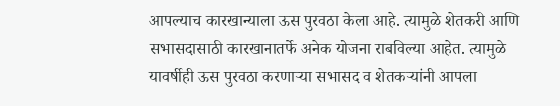आपल्याच कारखान्याला ऊस पुरवठा केला आहे. त्यामुळे शेतकरी आणि सभासदासाठी कारखानातर्फे अनेक योजना राबविल्या आहेत. त्यामुळे यावर्षीही ऊस पुरवठा करणाऱ्या सभासद व शेतकऱ्यांनी आपला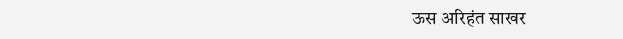ऊस अरिहंत साखर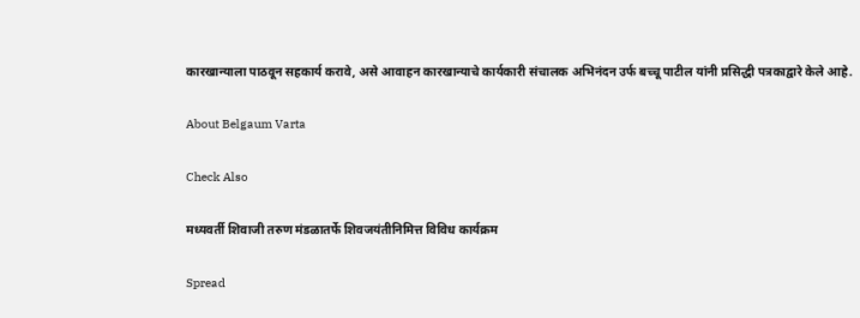कारखान्याला पाठवून सहकार्य करावे, असे आवाहन कारखान्याचे कार्यकारी संचालक अभिनंदन उर्फ बच्चू पाटील यांनी प्रसिद्धी पत्रकाद्वारे केले आहे.

About Belgaum Varta

Check Also

मध्यवर्ती शिवाजी तरुण मंडळातर्फे शिवजयंतीनिमित्त विविध कार्यक्रम

Spread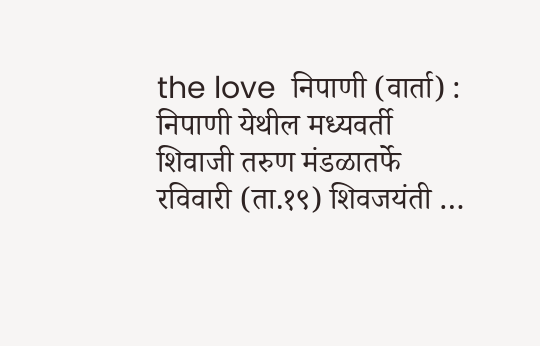the love  निपाणी (वार्ता) : निपाणी येथील मध्यवर्ती शिवाजी तरुण मंडळातर्फे रविवारी (ता.१९) शिवजयंती …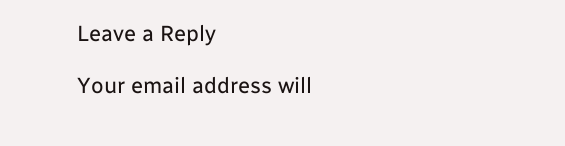Leave a Reply

Your email address will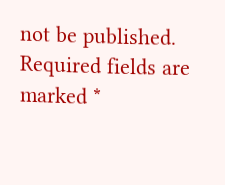not be published. Required fields are marked *